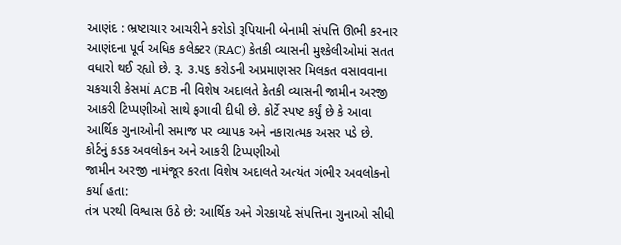આણંદ : ભ્રષ્ટાચાર આચરીને કરોડો રૂપિયાની બેનામી સંપત્તિ ઊભી કરનાર આણંદના પૂર્વ અધિક કલેક્ટર (RAC) કેતકી વ્યાસની મુશ્કેલીઓમાં સતત વધારો થઈ રહ્યો છે. રૂ. ૩.૫૬ કરોડની અપ્રમાણસર મિલકત વસાવવાના ચકચારી કેસમાં ACB ની વિશેષ અદાલતે કેતકી વ્યાસની જામીન અરજી આકરી ટિપ્પણીઓ સાથે ફગાવી દીધી છે. કોર્ટે સ્પષ્ટ કર્યું છે કે આવા આર્થિક ગુનાઓની સમાજ પર વ્યાપક અને નકારાત્મક અસર પડે છે.
કોર્ટનું કડક અવલોકન અને આકરી ટિપ્પણીઓ
જામીન અરજી નામંજૂર કરતા વિશેષ અદાલતે અત્યંત ગંભીર અવલોકનો કર્યા હતા:
તંત્ર પરથી વિશ્વાસ ઉઠે છે: આર્થિક અને ગેરકાયદે સંપત્તિના ગુનાઓ સીધી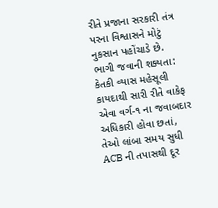રીતે પ્રજાના સરકારી તંત્ર પરના વિશ્વાસને મોટું નુકસાન પહોંચાડે છે.
ભાગી જવાની શક્યતા: કેતકી વ્યાસ મહેસૂલી કાયદાથી સારી રીતે વાકેફ એવા વર્ગ-૧ ના જવાબદાર અધિકારી હોવા છતાં, તેઓ લાંબા સમય સુધી ACB ની તપાસથી દૂર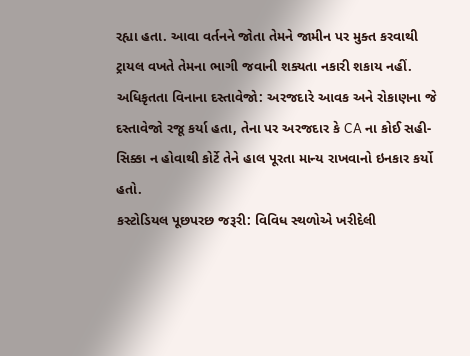રહ્યા હતા. આવા વર્તનને જોતા તેમને જામીન પર મુક્ત કરવાથી ટ્રાયલ વખતે તેમના ભાગી જવાની શક્યતા નકારી શકાય નહીં.
અધિકૃતતા વિનાના દસ્તાવેજો: અરજદારે આવક અને રોકાણના જે દસ્તાવેજો રજૂ કર્યા હતા, તેના પર અરજદાર કે CA ના કોઈ સહી-સિક્કા ન હોવાથી કોર્ટે તેને હાલ પૂરતા માન્ય રાખવાનો ઇનકાર કર્યો હતો.
કસ્ટોડિયલ પૂછપરછ જરૂરી: વિવિધ સ્થળોએ ખરીદેલી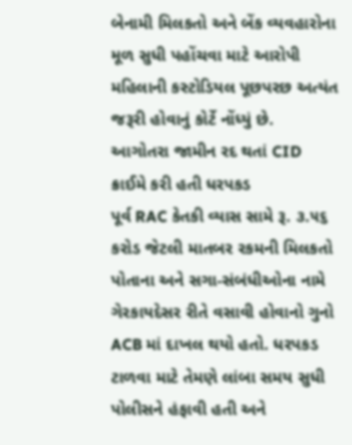બેનામી મિલકતો અને બેંક વ્યવહારોના મૂળ સુધી પહોંચવા માટે આરોપી મહિલાની કસ્ટોડિયલ પૂછપરછ અત્યંત જરૂરી હોવાનું કોર્ટે નોંધ્યું છે.
આગોતરા જામીન રદ થતાં CID ક્રાઈમે કરી હતી ધરપકડ
પૂર્વ RAC કેતકી વ્યાસ સામે રૂ. ૩.૫૬ કરોડ જેટલી માતબર રકમની મિલકતો પોતાના અને સગા-સંબંધીઓના નામે ગેરકાયદેસર રીતે વસાવી હોવાનો ગુનો ACB માં દાખલ થયો હતો. ધરપકડ ટાળવા માટે તેમણે લાંબા સમય સુધી પોલીસને હંફાવી હતી અને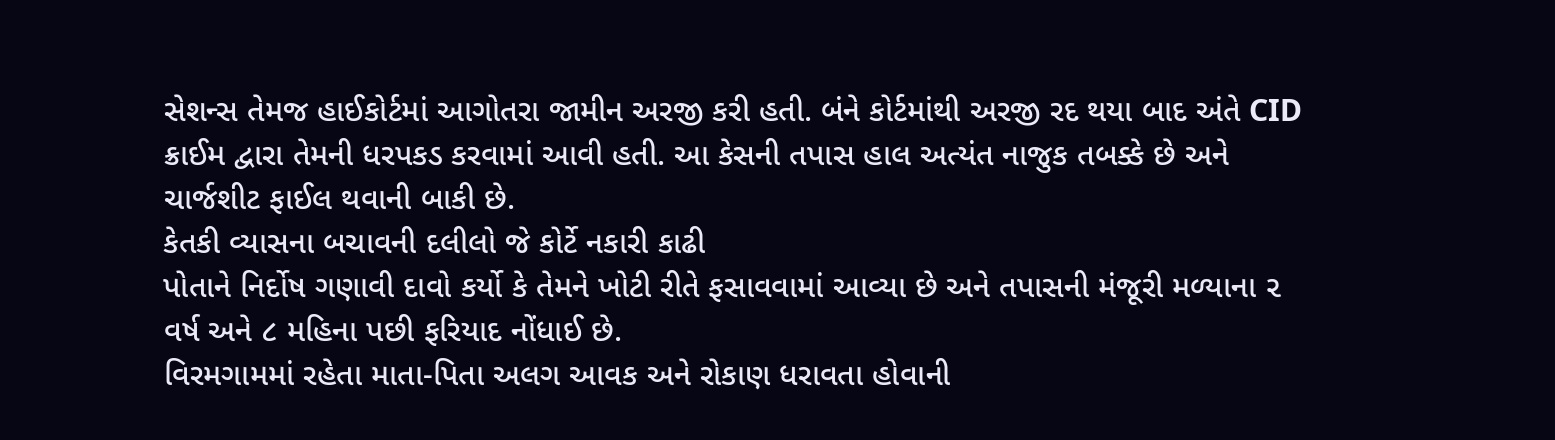સેશન્સ તેમજ હાઈકોર્ટમાં આગોતરા જામીન અરજી કરી હતી. બંને કોર્ટમાંથી અરજી રદ થયા બાદ અંતે CID ક્રાઈમ દ્વારા તેમની ધરપકડ કરવામાં આવી હતી. આ કેસની તપાસ હાલ અત્યંત નાજુક તબક્કે છે અને ચાર્જશીટ ફાઈલ થવાની બાકી છે.
કેતકી વ્યાસના બચાવની દલીલો જે કોર્ટે નકારી કાઢી
પોતાને નિર્દોષ ગણાવી દાવો કર્યો કે તેમને ખોટી રીતે ફસાવવામાં આવ્યા છે અને તપાસની મંજૂરી મળ્યાના ૨ વર્ષ અને ૮ મહિના પછી ફરિયાદ નોંધાઈ છે.
વિરમગામમાં રહેતા માતા-પિતા અલગ આવક અને રોકાણ ધરાવતા હોવાની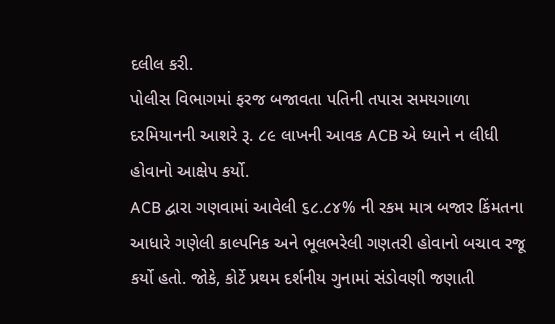દલીલ કરી.
પોલીસ વિભાગમાં ફરજ બજાવતા પતિની તપાસ સમયગાળા દરમિયાનની આશરે રૂ. ૮૯ લાખની આવક ACB એ ધ્યાને ન લીધી હોવાનો આક્ષેપ કર્યો.
ACB દ્વારા ગણવામાં આવેલી ૬૮.૮૪% ની રકમ માત્ર બજાર કિંમતના આધારે ગણેલી કાલ્પનિક અને ભૂલભરેલી ગણતરી હોવાનો બચાવ રજૂ કર્યો હતો. જોકે, કોર્ટે પ્રથમ દર્શનીય ગુનામાં સંડોવણી જણાતી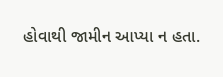હોવાથી જામીન આપ્યા ન હતા.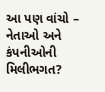આ પણ વાંચો – નેતાઓ અને કંપનીઓની મિલીભગત?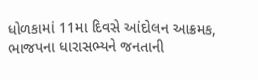ધોળકામાં 11મા દિવસે આંદોલન આક્રમક, ભાજપના ધારાસભ્યને જનતાની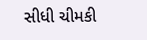સીધી ચીમકી